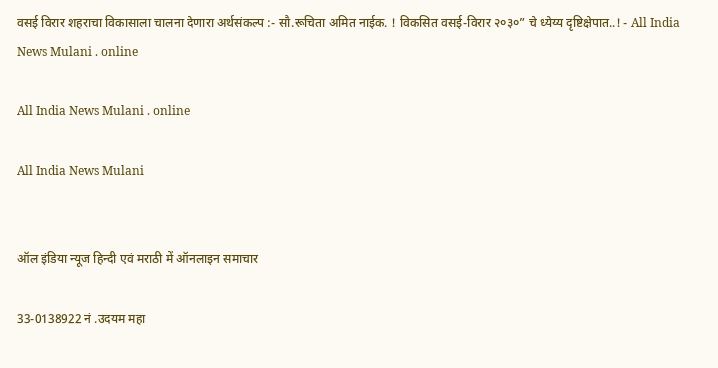वसई विरार शहराचा विकासाला चालना देणारा अर्थसंकल्प :- सौ.रूचिता अमित नाईक. ! विकसित वसई-विरार २०३०” चे ध्येय्य दृष्टिक्षेपात..! - All India News Mulani . online

All India News Mulani . online

All India News Mulani


ऑल इंडिया न्यूज हिन्दी एवं मराठी में ऑनलाइन समाचार

33-0138922 नं .उदयम महा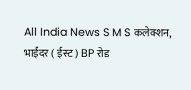All India News S M S कलेक्शन, भाईंदर ( ईस्ट ) BP रोड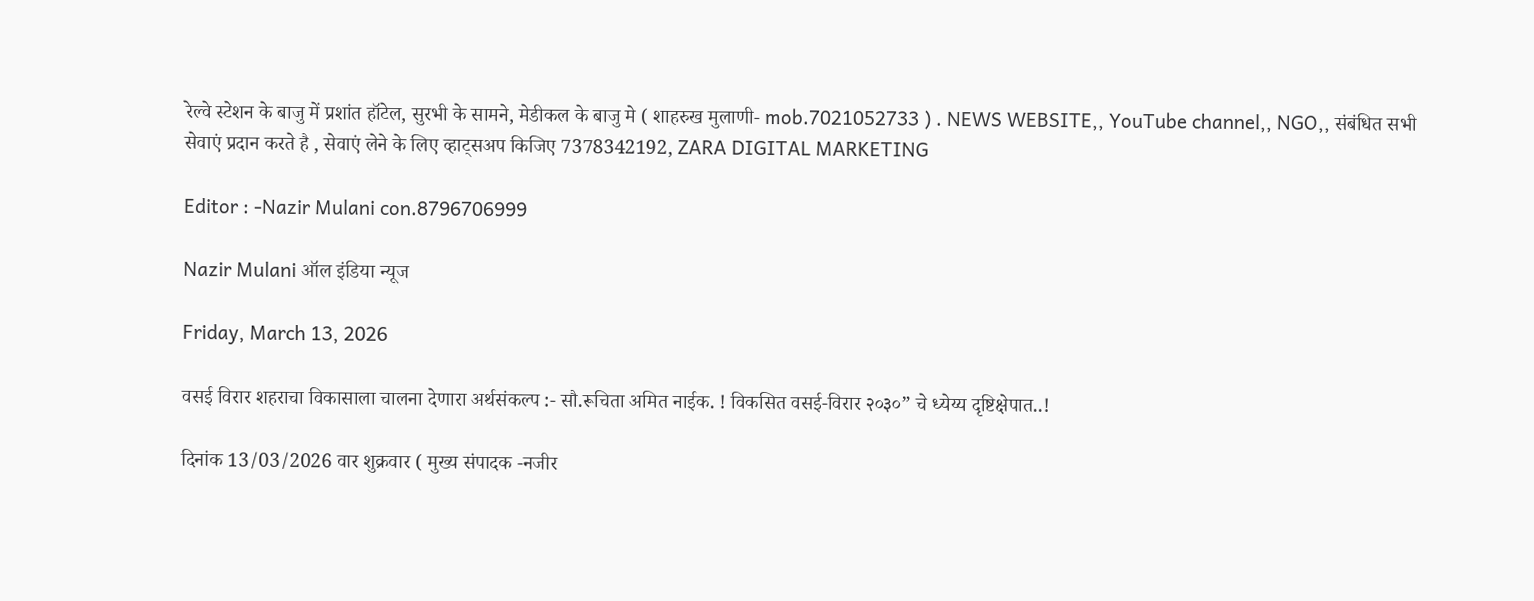रेल्वे स्टेशन के बाजु में प्रशांत हॉटेल, सुरभी के सामने, मेडीकल के बाजु मे ( शाहरुख मुलाणी- mob.7021052733 ) . NEWS WEBSITE,, YouTube channel,, NGO,, संबंधित सभी सेवाएं प्रदान करते है , सेवाएं लेने के लिए व्हाट्सअप किजिए 7378342192, ZARA DIGITAL MARKETING

Editor : -Nazir Mulani con.8796706999

Nazir Mulani ऑल इंडिया न्यूज

Friday, March 13, 2026

वसई विरार शहराचा विकासाला चालना देणारा अर्थसंकल्प :- सौ.रूचिता अमित नाईक. ! विकसित वसई-विरार २०३०” चे ध्येय्य दृष्टिक्षेपात..!

दिनांक 13/03/2026 वार शुक्रवार ( मुख्य संपादक -नजीर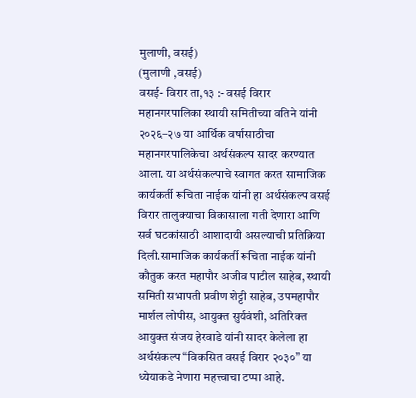मुलाणी, वसई)
(मुलाणी ,वसई)
वसई- विरार ता,१३ :- वसई विरार महानगरपालिका स्थायी समितीच्या वतिने यांनी २०२६–२७ या आर्थिक वर्षासाठीचा महानगरपालिकेचा अर्थसंकल्प सादर करण्यात आला. या अर्थसंकल्पाचे स्वागत करत सामाजिक कार्यकर्ती रूचिता नाईक यांनी हा अर्थसंकल्प वसई विरार तालुक्याचा विकासाला गती देणारा आणि सर्व घटकांसाठी आशादायी असल्याची प्रतिक्रिया दिली.सामाजिक कार्यकर्ती रूचिता नाईक यांनी कौतुक करत महापौर अजीव पाटील साहेब, स्थायी समिती सभापती प्रवीण शेट्टी साहेब, उपमहापौर मार्शल लोपीस, आयुक्त सुर्यवंशी, अतिरिक्त आयुक्त संजय हेरवाडे यांनी सादर केलेला हा अर्थसंकल्प “विकसित वसई विरार २०३०” या ध्येयाकडे नेणारा महत्त्वाचा टप्पा आहे.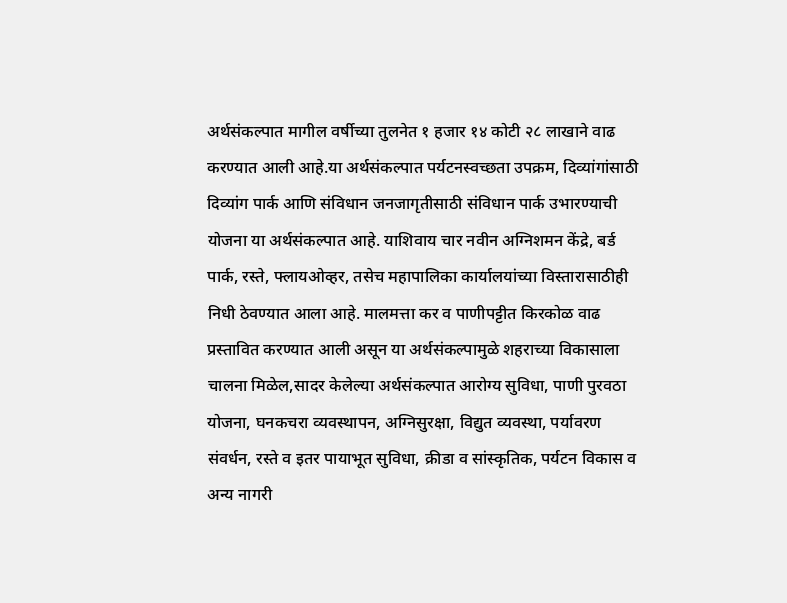अर्थसंकल्पात मागील वर्षीच्या तुलनेत १ हजार १४ कोटी २८ लाखाने वाढ करण्यात आली आहे.या अर्थसंकल्पात पर्यटनस्वच्छता उपक्रम, दिव्यांगांसाठी दिव्यांग पार्क आणि संविधान जनजागृतीसाठी संविधान पार्क उभारण्याची योजना या अर्थसंकल्पात आहे. याशिवाय चार नवीन अग्निशमन केंद्रे, बर्ड पार्क, रस्ते, फ्लायओव्हर, तसेच महापालिका कार्यालयांच्या विस्तारासाठीही निधी ठेवण्यात आला आहे. मालमत्ता कर व पाणीपट्टीत किरकोळ वाढ प्रस्तावित करण्यात आली असून या अर्थसंकल्पामुळे शहराच्या विकासाला चालना मिळेल,सादर केलेल्या अर्थसंकल्पात आरोग्य सुविधा, पाणी पुरवठा योजना, घनकचरा व्यवस्थापन, अग्निसुरक्षा, विद्युत व्यवस्था, पर्यावरण संवर्धन, रस्ते व इतर पायाभूत सुविधा, क्रीडा व सांस्कृतिक, पर्यटन विकास व अन्य नागरी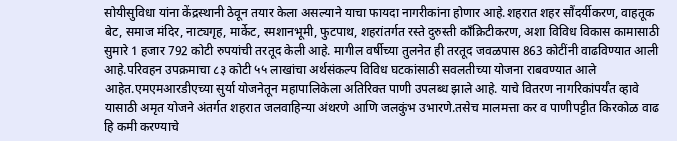सोयीसुविधा यांना केंद्रस्थानी ठेवून तयार केला असल्याने याचा फायदा नागरीकांना होणार आहे.शहरात शहर सौंदर्यीकरण, वाहतूक बेट, समाज मंदिर, नाट्यगृह, मार्केट, स्मशानभूमी, फुटपाथ, शहरांतर्गत रस्ते दुरुस्ती काँक्रिटीकरण, अशा विविध विकास कामासाठी सुमारे 1 हजार 792 कोटी रुपयांची तरतूद केली आहे. मागील वर्षीच्या तुलनेत ही तरतूद जवळपास 863 कोटींनी वाढविण्यात आली आहे.परिवहन उपक्रमाचा ८३ कोटी ५५ लाखांचा अर्थसंकल्प विविध घटकांसाठी सवलतीच्या योजना राबवण्यात आले आहेत.एमएमआरडीएच्या सुर्या योजनेतून महापालिकेला अतिरिक्त पाणी उपलब्ध झाले आहे. याचे वितरण नागरिकांपर्यँत व्हावे यासाठी अमृत योजने अंतर्गत शहरात जलवाहिन्या अंथरणे आणि जलकुंभ उभारणे.तसेच मालमत्ता कर व पाणीपट्टीत किरकोळ वाढ हि कमी करण्याचे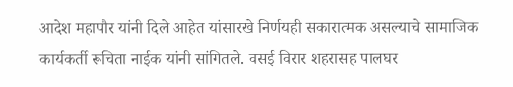आदेश महापौर यांनी दिले आहेत यांसारखे निर्णयही सकारात्मक असल्याचे सामाजिक कार्यकर्ती रूचिता नाईक यांनी सांगितले. वसई विरार शहरासह पालघर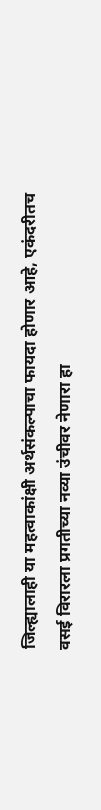जिल्ह्यालाही या महत्वाकांक्षी अर्थसंकल्पाचा फायदा होणार आहे, एकंदरीतच वसई विरारला प्रगतीच्या नव्या उंचीवर नेणारा हा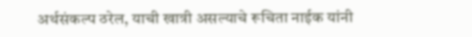अर्थसंकल्प ठरेल, याची खात्री असल्याचे रूचिता नाईक यांनी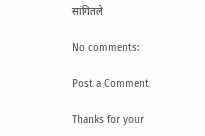सांगितले

No comments:

Post a Comment

Thanks for your